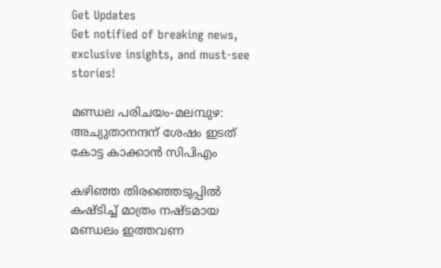Get Updates
Get notified of breaking news, exclusive insights, and must-see stories!

മണ്ഡല പരിചയം-മലമ്പുഴ: അച്യുതാനന്ദന് ശേഷം ഇടത് കോട്ട കാക്കാൻ സിപിഎം

കഴിഞ്ഞ തിരഞ്ഞെടുപ്പിൽ കഷ്ടിച്ച് മാത്രം നഷ്ടമായ മണ്ഡലം ഇത്തവണ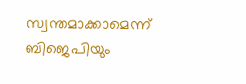സ്വന്തമാക്കാമെന്ന് ബിജെപിയും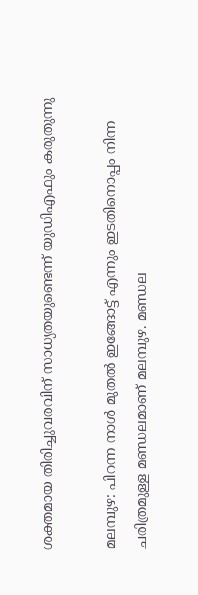ശക്തമായ തിരിച്ചുവരവിന് സാധ്യതയുണ്ടെന്ന് യുഡിഎഫും കരുതുന്നു

മലമ്പുഴ: പിറന്ന നാൾ മുതൽ ഇങ്ങോട്ട് എന്നും ഇടതിനൊപ്പം നിന്ന ചരിത്രമുള്ള മണ്ഡലമാണ് മലമ്പുഴ. മണ്ഡല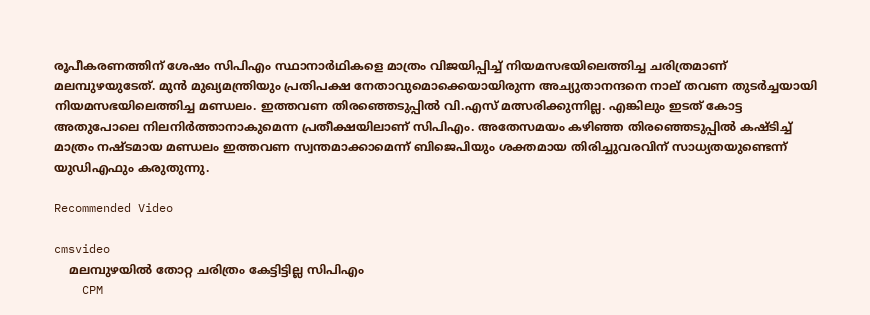രൂപീകരണത്തിന് ശേഷം സിപിഎം സ്ഥാനാർഥികളെ മാത്രം വിജയിപ്പിച്ച് നിയമസഭയിലെത്തിച്ച ചരിത്രമാണ് മലമ്പുഴയുടേത്. മുൻ മുഖ്യമന്ത്രിയും പ്രതിപക്ഷ നേതാവുമൊക്കെയായിരുന്ന അച്യുതാനന്ദനെ നാല് തവണ തുടർച്ചയായി നിയമസഭയിലെത്തിച്ച മണ്ഡലം. ഇത്തവണ തിരഞ്ഞെടുപ്പിൽ വി.എസ് മത്സരിക്കുന്നില്ല. എങ്കിലും ഇടത് കോട്ട അതുപോലെ നിലനിർത്താനാകുമെന്ന പ്രതീക്ഷയിലാണ് സിപിഎം. അതേസമയം കഴിഞ്ഞ തിരഞ്ഞെടുപ്പിൽ കഷ്ടിച്ച് മാത്രം നഷ്ടമായ മണ്ഡലം ഇത്തവണ സ്വന്തമാക്കാമെന്ന് ബിജെപിയും ശക്തമായ തിരിച്ചുവരവിന് സാധ്യതയുണ്ടെന്ന് യുഡിഎഫും കരുതുന്നു.

Recommended Video

cmsvideo
    മലമ്പുഴയില്‍ തോറ്റ ചരിത്രം കേട്ടിട്ടില്ല സിപിഎം
    CPM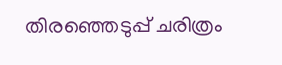തിരഞ്ഞെടുപ്പ് ചരിത്രം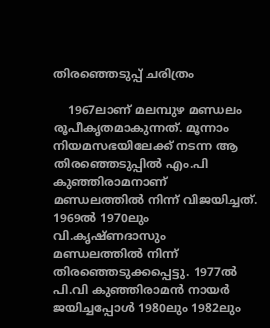തിരഞ്ഞെടുപ്പ് ചരിത്രം

    1967ലാണ് മലമ്പുഴ മണ്ഡലം രൂപീകൃതമാകുന്നത്. മൂന്നാം നിയമസഭയിലേക്ക് നടന്ന ആ തിരഞ്ഞെടുപ്പിൽ എം.പി കുഞ്ഞിരാമനാണ് മണ്ഡലത്തിൽ നിന്ന് വിജയിച്ചത്. 1969ൽ 1970ലും വി.കൃഷ്ണദാസും മണ്ഡലത്തിൽ നിന്ന് തിരഞ്ഞെടുക്കപ്പെട്ടു. 1977ൽ പി.വി കുഞ്ഞിരാമൻ നായർ ജയിച്ചപ്പോൾ 1980ലും 1982ലും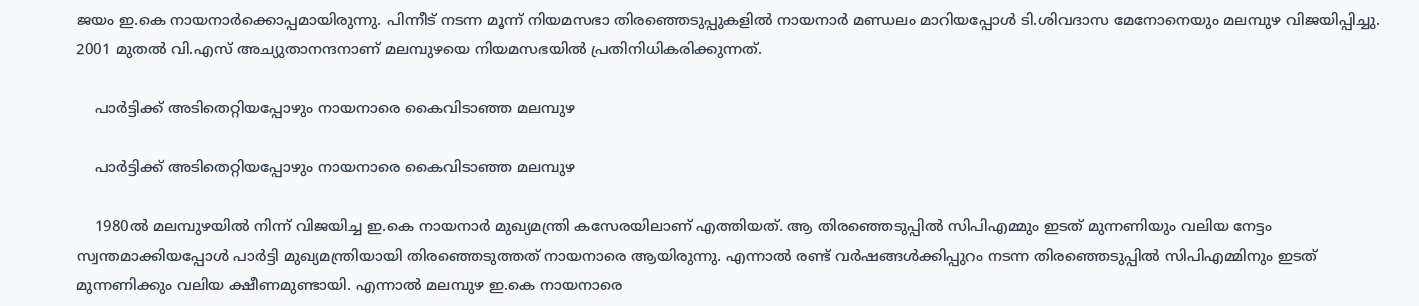ജയം ഇ.കെ നായനാർക്കൊപ്പമായിരുന്നു. പിന്നീട് നടന്ന മൂന്ന് നിയമസഭാ തിരഞ്ഞെടുപ്പുകളിൽ നായനാർ മണ്ഡലം മാറിയപ്പോൾ ടി.ശിവദാസ മേനോനെയും മലമ്പുഴ വിജയിപ്പിച്ചു. 2001 മുതൽ വി.എസ് അച്യുതാനന്ദനാണ് മലമ്പുഴയെ നിയമസഭയിൽ പ്രതിനിധികരിക്കുന്നത്.

    പാർട്ടിക്ക് അടിതെറ്റിയപ്പോഴും നായനാരെ കൈവിടാഞ്ഞ മലമ്പുഴ

    പാർട്ടിക്ക് അടിതെറ്റിയപ്പോഴും നായനാരെ കൈവിടാഞ്ഞ മലമ്പുഴ

    1980ൽ മലമ്പുഴയിൽ നിന്ന് വിജയിച്ച ഇ.കെ നായനാർ മുഖ്യമന്ത്രി കസേരയിലാണ് എത്തിയത്. ആ തിരഞ്ഞെടുപ്പിൽ സിപിഎമ്മും ഇടത് മുന്നണിയും വലിയ നേട്ടം സ്വന്തമാക്കിയപ്പോൾ പാർട്ടി മുഖ്യമന്ത്രിയായി തിരഞ്ഞെടുത്തത് നായനാരെ ആയിരുന്നു. എന്നാൽ രണ്ട് വർഷങ്ങൾക്കിപ്പുറം നടന്ന തിരഞ്ഞെടുപ്പിൽ സിപിഎമ്മിനും ഇടത് മുന്നണിക്കും വലിയ ക്ഷീണമുണ്ടായി. എന്നാൽ മലമ്പുഴ ഇ.കെ നായനാരെ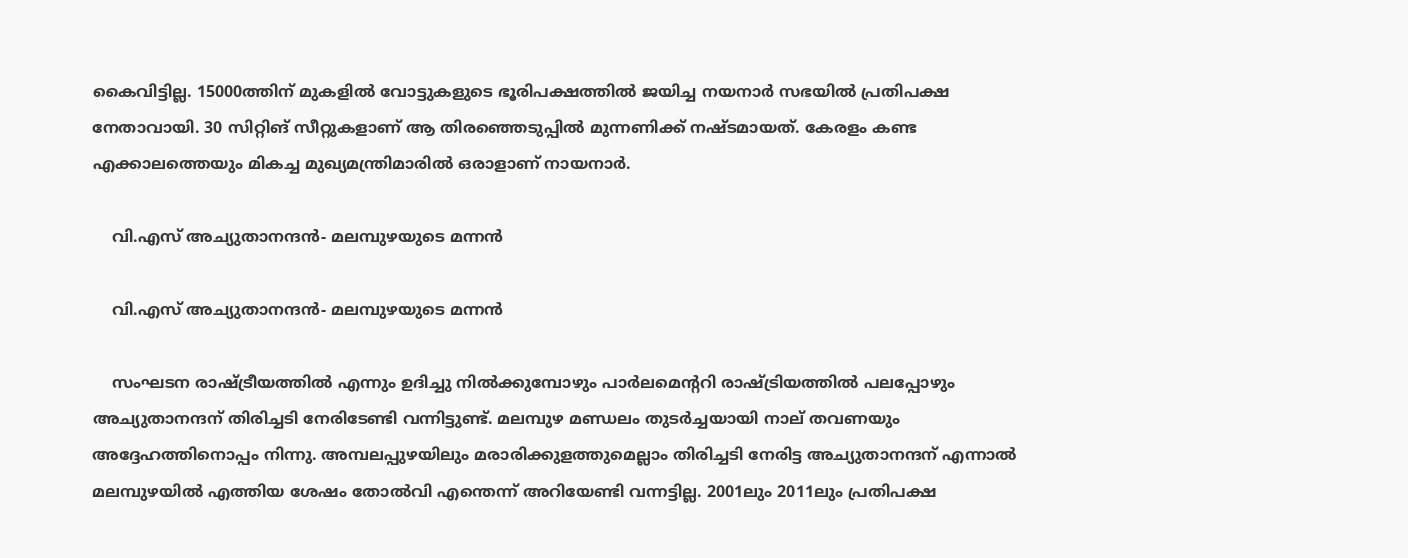കൈവിട്ടില്ല. 15000ത്തിന് മുകളിൽ വോട്ടുകളുടെ ഭൂരിപക്ഷത്തിൽ ജയിച്ച നയനാർ സഭയിൽ പ്രതിപക്ഷ നേതാവായി. 30 സിറ്റിങ് സീറ്റുകളാണ് ആ തിരഞ്ഞെടുപ്പിൽ മുന്നണിക്ക് നഷ്ടമായത്. കേരളം കണ്ട എക്കാലത്തെയും മികച്ച മുഖ്യമന്ത്രിമാരിൽ ഒരാളാണ് നായനാർ.

    വി.എസ് അച്യുതാനന്ദൻ- മലമ്പുഴയുടെ മന്നൻ

    വി.എസ് അച്യുതാനന്ദൻ- മലമ്പുഴയുടെ മന്നൻ

    സംഘടന രാഷ്ട്രീയത്തിൽ എന്നും ഉദിച്ചു നിൽക്കുമ്പോഴും പാർലമെന്ററി രാഷ്ട്രിയത്തിൽ പലപ്പോഴും അച്യുതാനന്ദന് തിരിച്ചടി നേരിടേണ്ടി വന്നിട്ടുണ്ട്. മലമ്പുഴ മണ്ഡലം തുടർച്ചയായി നാല് തവണയും അദ്ദേഹത്തിനൊപ്പം നിന്നു. അമ്പലപ്പുഴയിലും മരാരിക്കുളത്തുമെല്ലാം തിരിച്ചടി നേരിട്ട അച്യുതാനന്ദന് എന്നാൽ മലമ്പുഴയിൽ എത്തിയ ശേഷം തോൽവി എന്തെന്ന് അറിയേണ്ടി വന്നട്ടില്ല. 2001ലും 2011ലും പ്രതിപക്ഷ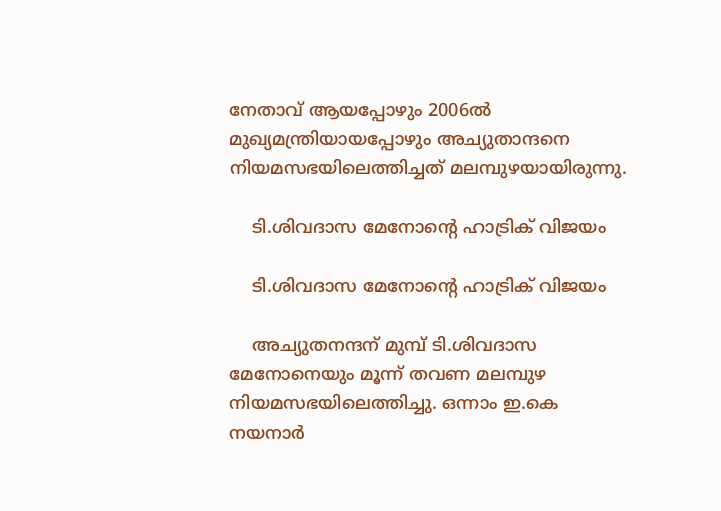നേതാവ് ആയപ്പോഴും 2006ൽ മുഖ്യമന്ത്രിയായപ്പോഴും അച്യുതാന്ദനെ നിയമസഭയിലെത്തിച്ചത് മലമ്പുഴയായിരുന്നു.

    ടി.ശിവദാസ മേനോന്റെ ഹാട്രിക് വിജയം

    ടി.ശിവദാസ മേനോന്റെ ഹാട്രിക് വിജയം

    അച്യുതനന്ദന് മുമ്പ് ടി.ശിവദാസ മേനോനെയും മൂന്ന് തവണ മലമ്പുഴ നിയമസഭയിലെത്തിച്ചു. ഒന്നാം ഇ.കെ നയനാർ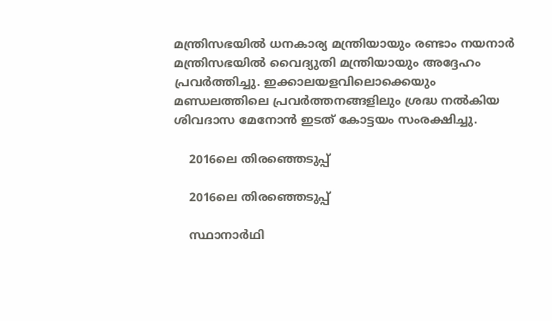മന്ത്രിസഭയിൽ ധനകാര്യ മന്ത്രിയായും രണ്ടാം നയനാർ മന്ത്രിസഭയിൽ വൈദ്യുതി മന്ത്രിയായും അദ്ദേഹം പ്രവർത്തിച്ചു. ഇക്കാലയളവിലൊക്കെയും മണ്ഡലത്തിലെ പ്രവർത്തനങ്ങളിലും ശ്രദ്ധ നൽകിയ ശിവദാസ മേനോൻ ഇടത് കോട്ടയം സംരക്ഷിച്ചു.

    2016ലെ തിരഞ്ഞെടുപ്പ്

    2016ലെ തിരഞ്ഞെടുപ്പ്

    സ്ഥാനാർഥി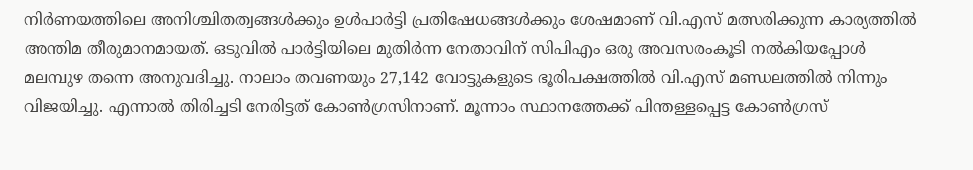നിർണയത്തിലെ അനിശ്ചിതത്വങ്ങൾക്കും ഉൾപാർട്ടി പ്രതിഷേധങ്ങൾക്കും ശേഷമാണ് വി.എസ് മത്സരിക്കുന്ന കാര്യത്തിൽ അന്തിമ തീരുമാനമായത്. ഒടുവിൽ പാർട്ടിയിലെ മുതിർന്ന നേതാവിന് സിപിഎം ഒരു അവസരംകൂടി നൽകിയപ്പോൾ മലമ്പുഴ തന്നെ അനുവദിച്ചു. നാലാം തവണയും 27,142 വോട്ടുകളുടെ ഭൂരിപക്ഷത്തിൽ വി.എസ് മണ്ഡലത്തിൽ നിന്നും വിജയിച്ചു. എന്നാൽ തിരിച്ചടി നേരിട്ടത് കോൺഗ്രസിനാണ്. മൂന്നാം സ്ഥാനത്തേക്ക് പിന്തള്ളപ്പെട്ട കോൺഗ്രസ്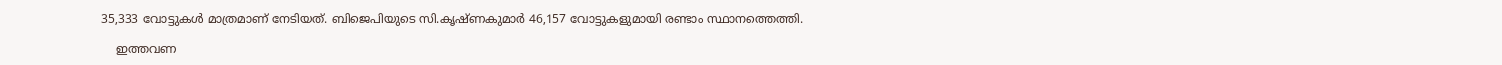35,333 വോട്ടുകൾ മാത്രമാണ് നേടിയത്. ബിജെപിയുടെ സി.കൃഷ്ണകുമാർ 46,157 വോട്ടുകളുമായി രണ്ടാം സ്ഥാനത്തെത്തി.

    ഇത്തവണ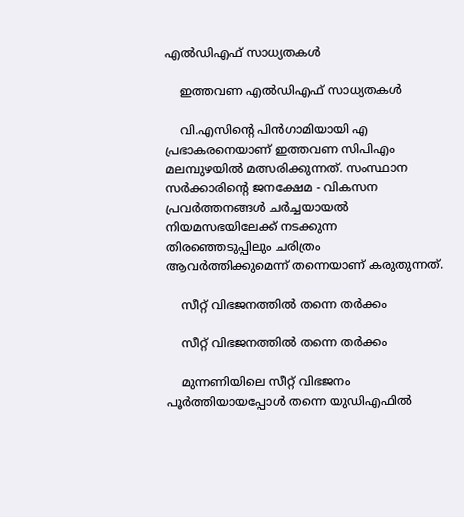എൽഡിഎഫ് സാധ്യതകൾ

    ഇത്തവണ എൽഡിഎഫ് സാധ്യതകൾ

    വി.എസിന്റെ പിൻഗാമിയായി എ പ്രഭാകരനെയാണ് ഇത്തവണ സിപിഎം മലമ്പുഴയിൽ മത്സരിക്കുന്നത്. സംസ്ഥാന സർക്കാരിന്റെ ജനക്ഷേമ - വികസന പ്രവർത്തനങ്ങൾ ചർച്ചയായൽ നിയമസഭയിലേക്ക് നടക്കുന്ന തിരഞ്ഞെടുപ്പിലും ചരിത്രം ആവർത്തിക്കുമെന്ന് തന്നെയാണ് കരുതുന്നത്.

    സീറ്റ് വിഭജനത്തിൽ തന്നെ തർക്കം

    സീറ്റ് വിഭജനത്തിൽ തന്നെ തർക്കം

    മുന്നണിയിലെ സീറ്റ് വിഭജനം പൂർത്തിയായപ്പോൾ തന്നെ യുഡിഎഫിൽ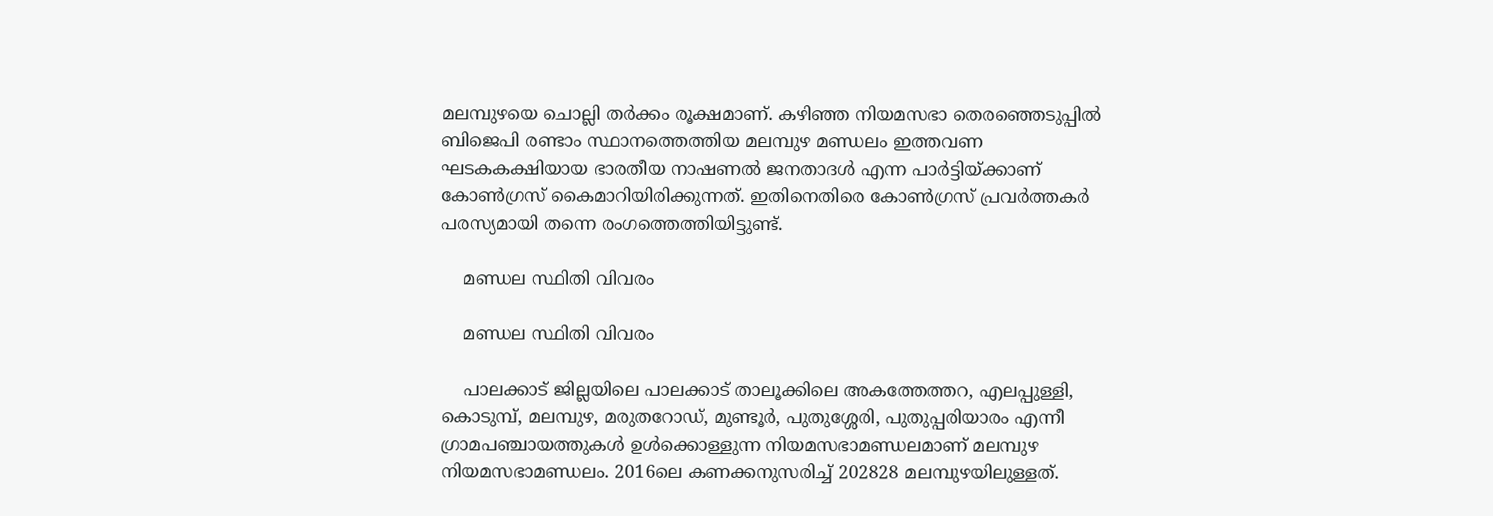മലമ്പുഴയെ ചൊല്ലി തർക്കം രൂക്ഷമാണ്. കഴിഞ്ഞ നിയമസഭാ തെരഞ്ഞെടുപ്പിൽ ബിജെപി രണ്ടാം സ്ഥാനത്തെത്തിയ മലമ്പുഴ മണ്ഡലം ഇത്തവണ ഘടകകക്ഷിയായ ഭാരതീയ നാഷണൽ ജനതാദള്‍ എന്ന പാര്‍ട്ടിയ്ക്കാണ് കോൺഗ്രസ് കൈമാറിയിരിക്കുന്നത്. ഇതിനെതിരെ കോൺഗ്രസ് പ്രവർത്തകർ പരസ്യമായി തന്നെ രംഗത്തെത്തിയിട്ടുണ്ട്.

    മണ്ഡല സ്ഥിതി വിവരം

    മണ്ഡല സ്ഥിതി വിവരം

    പാലക്കാട് ജില്ലയിലെ പാലക്കാട് താലൂക്കിലെ അകത്തേത്തറ, എലപ്പുള്ളി, കൊടു‌മ്പ്, മലമ്പുഴ, മരുതറോഡ്, മുണ്ടൂർ, പുതുശ്ശേരി, പുതുപ്പരിയാരം എന്നീ ഗ്രാമപഞ്ചായത്തുകൾ ഉൾക്കൊള്ളുന്ന നിയമസഭാമണ്ഡലമാണ് മലമ്പുഴ നിയമസഭാമണ്ഡലം. 2016ലെ കണക്കനുസരിച്ച് 202828 മലമ്പുഴയിലുള്ളത്.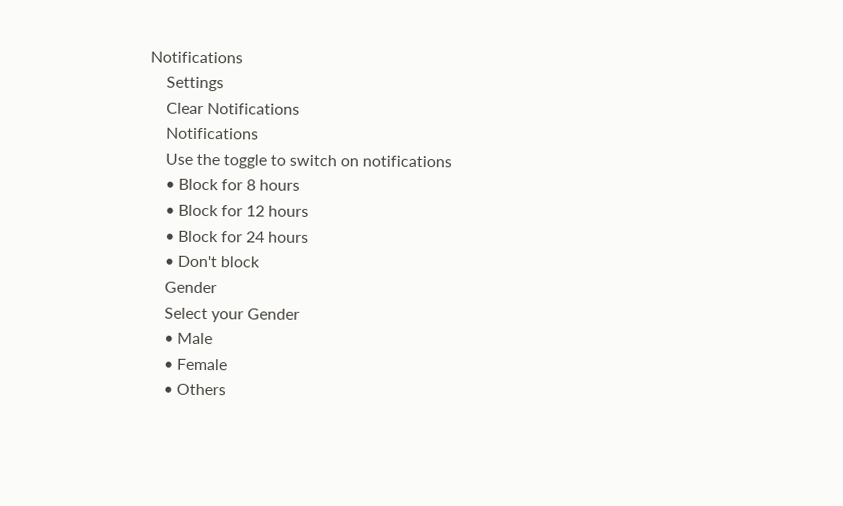Notifications
    Settings
    Clear Notifications
    Notifications
    Use the toggle to switch on notifications
    • Block for 8 hours
    • Block for 12 hours
    • Block for 24 hours
    • Don't block
    Gender
    Select your Gender
    • Male
    • Female
    • Others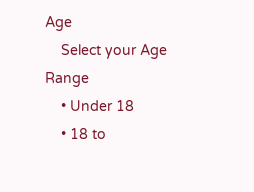Age
    Select your Age Range
    • Under 18
    • 18 to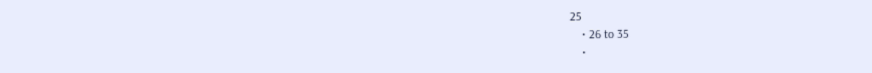25
    • 26 to 35
    •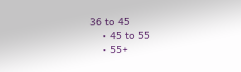36 to 45
    • 45 to 55
    • 55+